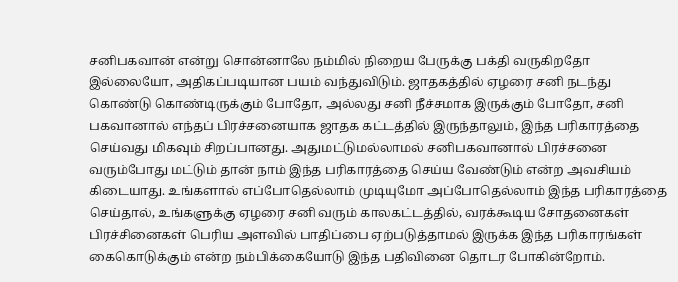சனிபகவான் என்று சொன்னாலே நம்மில் நிறைய பேருக்கு பக்தி வருகிறதோ இல்லையோ, அதிகப்படியான பயம் வந்துவிடும். ஜாதகத்தில் ஏழரை சனி நடந்து கொண்டு கொண்டிருக்கும் போதோ, அல்லது சனி நீச்சமாக இருக்கும் போதோ, சனி பகவானால் எந்தப் பிரச்சனையாக ஜாதக கட்டத்தில் இருந்தாலும், இந்த பரிகாரத்தை செய்வது மிகவும் சிறப்பானது. அதுமட்டுமல்லாமல் சனிபகவானால் பிரச்சனை வரும்போது மட்டும் தான் நாம் இந்த பரிகாரத்தை செய்ய வேண்டும் என்ற அவசியம் கிடையாது. உங்களால் எப்போதெல்லாம் முடியுமோ அப்போதெல்லாம் இந்த பரிகாரத்தை செய்தால், உங்களுக்கு ஏழரை சனி வரும் காலகட்டத்தில், வரக்கூடிய சோதனைகள் பிரச்சினைகள் பெரிய அளவில் பாதிப்பை ஏற்படுத்தாமல் இருக்க இந்த பரிகாரங்கள் கைகொடுக்கும் என்ற நம்பிக்கையோடு இந்த பதிவினை தொடர போகின்றோம்.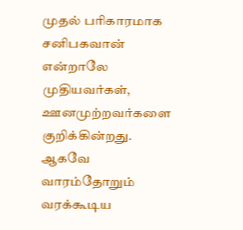முதல் பரிகாரமாக சனிபகவான் என்றாலே முதியவர்கள், ஊனமுற்றவர்களை குறிக்கின்றது. ஆகவே வாரம்தோறும் வரக்கூடிய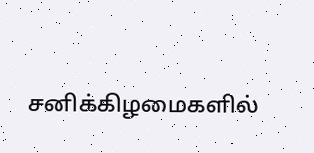சனிக்கிழமைகளில்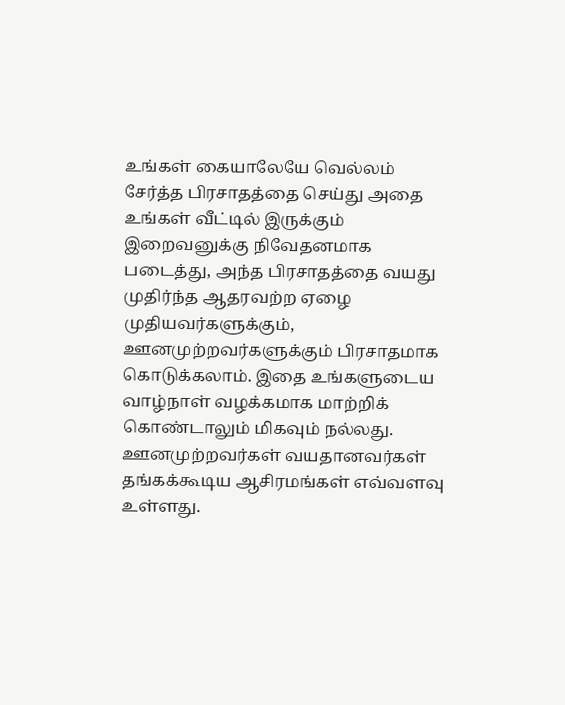உங்கள் கையாலேயே வெல்லம் சேர்த்த பிரசாதத்தை செய்து அதை உங்கள் வீட்டில் இருக்கும் இறைவனுக்கு நிவேதனமாக படைத்து, அந்த பிரசாதத்தை வயது முதிர்ந்த ஆதரவற்ற ஏழை முதியவர்களுக்கும், ஊனமுற்றவர்களுக்கும் பிரசாதமாக கொடுக்கலாம். இதை உங்களுடைய வாழ்நாள் வழக்கமாக மாற்றிக் கொண்டாலும் மிகவும் நல்லது. ஊனமுற்றவர்கள் வயதானவர்கள் தங்கக்கூடிய ஆசிரமங்கள் எவ்வளவு உள்ளது.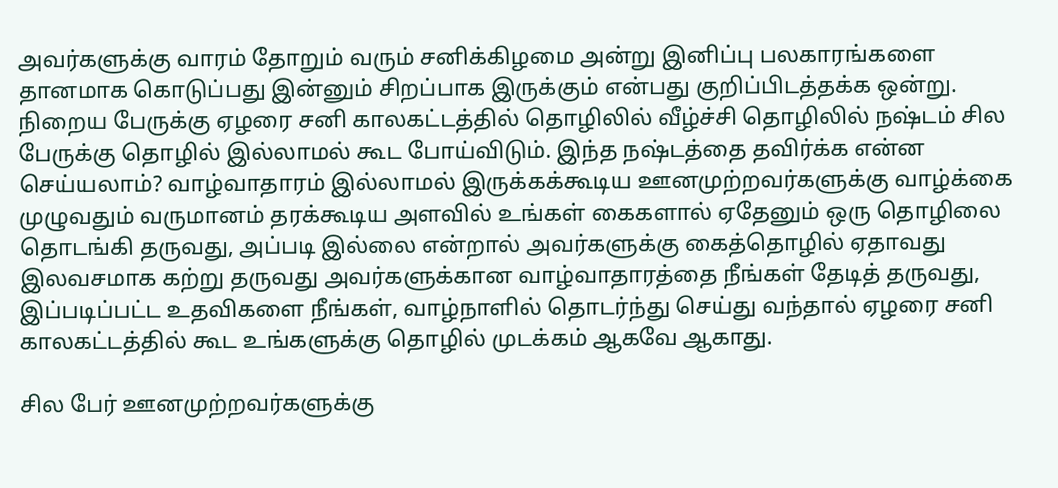அவர்களுக்கு வாரம் தோறும் வரும் சனிக்கிழமை அன்று இனிப்பு பலகாரங்களை தானமாக கொடுப்பது இன்னும் சிறப்பாக இருக்கும் என்பது குறிப்பிடத்தக்க ஒன்று.
நிறைய பேருக்கு ஏழரை சனி காலகட்டத்தில் தொழிலில் வீழ்ச்சி தொழிலில் நஷ்டம் சில பேருக்கு தொழில் இல்லாமல் கூட போய்விடும். இந்த நஷ்டத்தை தவிர்க்க என்ன செய்யலாம்? வாழ்வாதாரம் இல்லாமல் இருக்கக்கூடிய ஊனமுற்றவர்களுக்கு வாழ்க்கை முழுவதும் வருமானம் தரக்கூடிய அளவில் உங்கள் கைகளால் ஏதேனும் ஒரு தொழிலை தொடங்கி தருவது, அப்படி இல்லை என்றால் அவர்களுக்கு கைத்தொழில் ஏதாவது இலவசமாக கற்று தருவது அவர்களுக்கான வாழ்வாதாரத்தை நீங்கள் தேடித் தருவது, இப்படிப்பட்ட உதவிகளை நீங்கள், வாழ்நாளில் தொடர்ந்து செய்து வந்தால் ஏழரை சனி காலகட்டத்தில் கூட உங்களுக்கு தொழில் முடக்கம் ஆகவே ஆகாது.

சில பேர் ஊனமுற்றவர்களுக்கு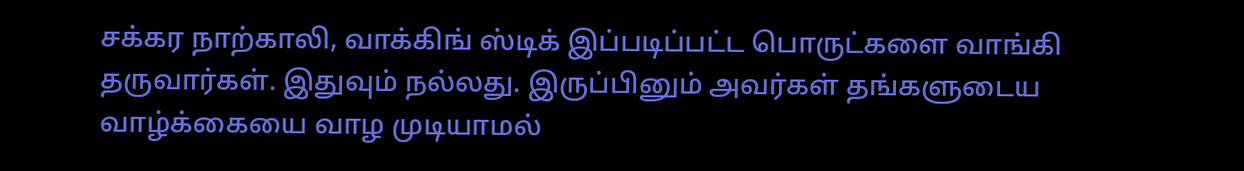சக்கர நாற்காலி, வாக்கிங் ஸ்டிக் இப்படிப்பட்ட பொருட்களை வாங்கி தருவார்கள். இதுவும் நல்லது. இருப்பினும் அவர்கள் தங்களுடைய வாழ்க்கையை வாழ முடியாமல்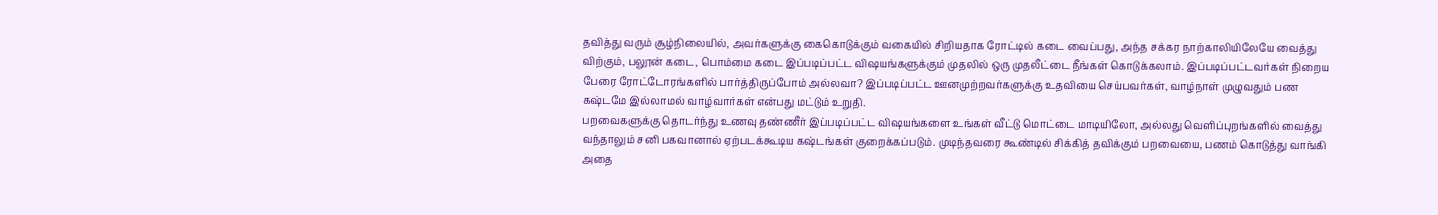தவித்து வரும் சூழ்நிலையில், அவர்களுக்கு கைகொடுக்கும் வகையில் சிறியதாக ரோட்டில் கடை வைப்பது, அந்த சக்கர நாற்காலியிலேயே வைத்து விற்கும், பலூன் கடை, பொம்மை கடை இப்படிப்பட்ட விஷயங்களுக்கும் முதலில் ஒரு முதலீட்டை நீங்கள் கொடுக்கலாம். இப்படிப்பட்டவர்கள் நிறைய பேரை ரோட்டோரங்களில் பார்த்திருப்போம் அல்லவா? இப்படிப்பட்ட ஊனமுற்றவர்களுக்கு உதவியை செய்பவர்கள், வாழ்நாள் முழுவதும் பண கஷ்டமே இல்லாமல் வாழ்வார்கள் என்பது மட்டும் உறுதி.
பறவைகளுக்கு தொடர்ந்து உணவு தண்ணீர் இப்படிப்பட்ட விஷயங்களை உங்கள் வீட்டு மொட்டை மாடியிலோ, அல்லது வெளிப்புறங்களில் வைத்து வந்தாலும் சனி பகவானால் ஏற்படக்கூடிய கஷ்டங்கள் குறைக்கப்படும். முடிந்தவரை கூண்டில் சிக்கித் தவிக்கும் பறவையை, பணம் கொடுத்து வாங்கி அதை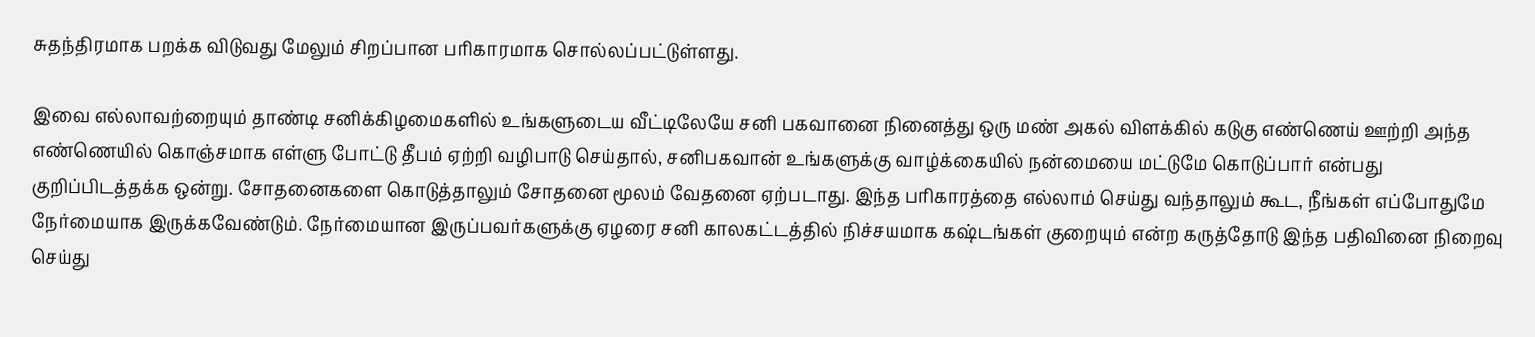சுதந்திரமாக பறக்க விடுவது மேலும் சிறப்பான பரிகாரமாக சொல்லப்பட்டுள்ளது.

இவை எல்லாவற்றையும் தாண்டி சனிக்கிழமைகளில் உங்களுடைய வீட்டிலேயே சனி பகவானை நினைத்து ஒரு மண் அகல் விளக்கில் கடுகு எண்ணெய் ஊற்றி அந்த எண்ணெயில் கொஞ்சமாக எள்ளு போட்டு தீபம் ஏற்றி வழிபாடு செய்தால், சனிபகவான் உங்களுக்கு வாழ்க்கையில் நன்மையை மட்டுமே கொடுப்பார் என்பது குறிப்பிடத்தக்க ஒன்று. சோதனைகளை கொடுத்தாலும் சோதனை மூலம் வேதனை ஏற்படாது. இந்த பரிகாரத்தை எல்லாம் செய்து வந்தாலும் கூட, நீங்கள் எப்போதுமே நேர்மையாக இருக்கவேண்டும். நேர்மையான இருப்பவர்களுக்கு ஏழரை சனி காலகட்டத்தில் நிச்சயமாக கஷ்டங்கள் குறையும் என்ற கருத்தோடு இந்த பதிவினை நிறைவு செய்து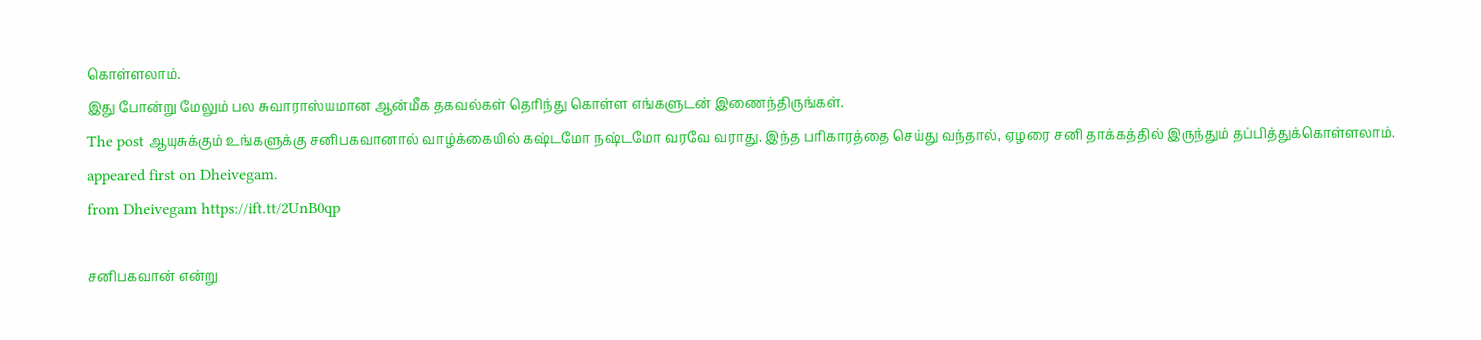கொள்ளலாம்.
இது போன்று மேலும் பல சுவாராஸ்யமான ஆன்மீக தகவல்கள் தெரிந்து கொள்ள எங்களுடன் இணைந்திருங்கள்.
The post ஆயுசுக்கும் உங்களுக்கு சனிபகவானால் வாழ்க்கையில் கஷ்டமோ நஷ்டமோ வரவே வராது. இந்த பரிகாரத்தை செய்து வந்தால், ஏழரை சனி தாக்கத்தில் இருந்தும் தப்பித்துக்கொள்ளலாம். appeared first on Dheivegam.
from Dheivegam https://ift.tt/2UnB0qp

சனிபகவான் என்று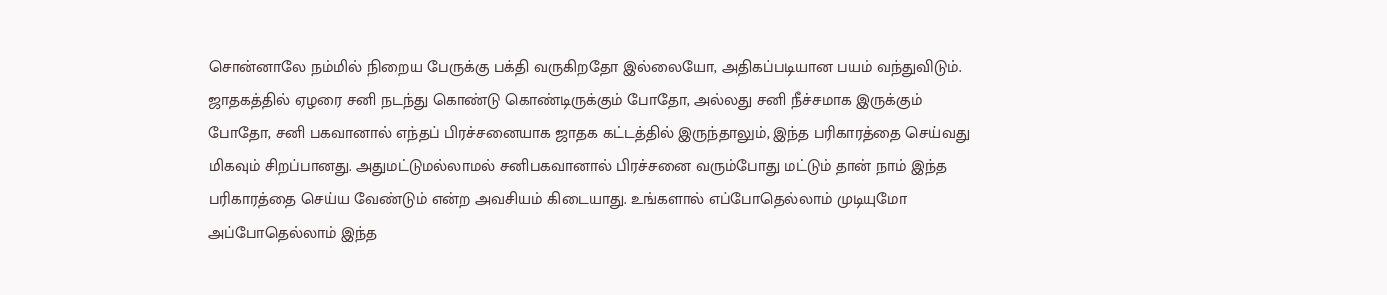சொன்னாலே நம்மில் நிறைய பேருக்கு பக்தி வருகிறதோ இல்லையோ, அதிகப்படியான பயம் வந்துவிடும். ஜாதகத்தில் ஏழரை சனி நடந்து கொண்டு கொண்டிருக்கும் போதோ, அல்லது சனி நீச்சமாக இருக்கும் போதோ, சனி பகவானால் எந்தப் பிரச்சனையாக ஜாதக கட்டத்தில் இருந்தாலும், இந்த பரிகாரத்தை செய்வது மிகவும் சிறப்பானது. அதுமட்டுமல்லாமல் சனிபகவானால் பிரச்சனை வரும்போது மட்டும் தான் நாம் இந்த பரிகாரத்தை செய்ய வேண்டும் என்ற அவசியம் கிடையாது. உங்களால் எப்போதெல்லாம் முடியுமோ அப்போதெல்லாம் இந்த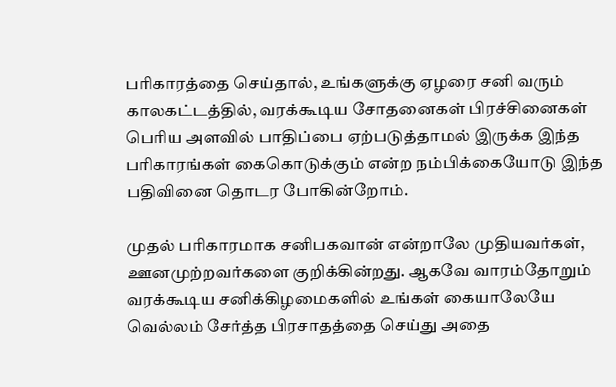பரிகாரத்தை செய்தால், உங்களுக்கு ஏழரை சனி வரும் காலகட்டத்தில், வரக்கூடிய சோதனைகள் பிரச்சினைகள் பெரிய அளவில் பாதிப்பை ஏற்படுத்தாமல் இருக்க இந்த பரிகாரங்கள் கைகொடுக்கும் என்ற நம்பிக்கையோடு இந்த பதிவினை தொடர போகின்றோம்.

முதல் பரிகாரமாக சனிபகவான் என்றாலே முதியவர்கள், ஊனமுற்றவர்களை குறிக்கின்றது. ஆகவே வாரம்தோறும் வரக்கூடிய சனிக்கிழமைகளில் உங்கள் கையாலேயே வெல்லம் சேர்த்த பிரசாதத்தை செய்து அதை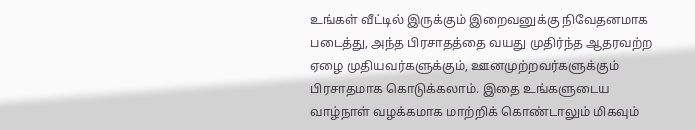உங்கள் வீட்டில் இருக்கும் இறைவனுக்கு நிவேதனமாக படைத்து, அந்த பிரசாதத்தை வயது முதிர்ந்த ஆதரவற்ற ஏழை முதியவர்களுக்கும், ஊனமுற்றவர்களுக்கும் பிரசாதமாக கொடுக்கலாம். இதை உங்களுடைய வாழ்நாள் வழக்கமாக மாற்றிக் கொண்டாலும் மிகவும்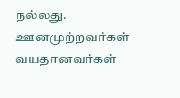நல்லது. ஊனமுற்றவர்கள் வயதானவர்கள்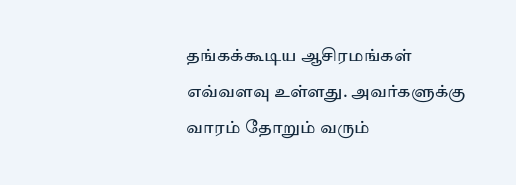தங்கக்கூடிய ஆசிரமங்கள் எவ்வளவு உள்ளது. அவர்களுக்கு வாரம் தோறும் வரும்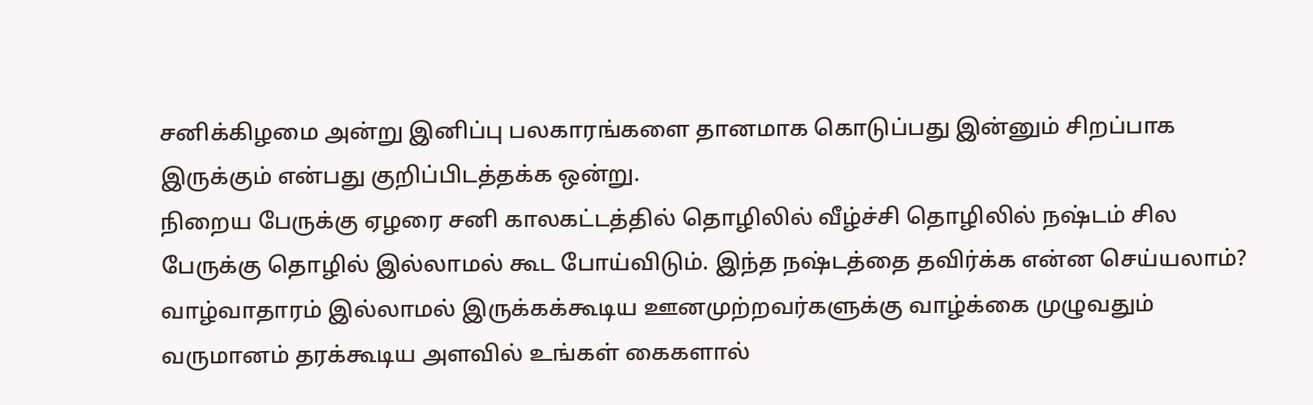சனிக்கிழமை அன்று இனிப்பு பலகாரங்களை தானமாக கொடுப்பது இன்னும் சிறப்பாக இருக்கும் என்பது குறிப்பிடத்தக்க ஒன்று.
நிறைய பேருக்கு ஏழரை சனி காலகட்டத்தில் தொழிலில் வீழ்ச்சி தொழிலில் நஷ்டம் சில பேருக்கு தொழில் இல்லாமல் கூட போய்விடும். இந்த நஷ்டத்தை தவிர்க்க என்ன செய்யலாம்? வாழ்வாதாரம் இல்லாமல் இருக்கக்கூடிய ஊனமுற்றவர்களுக்கு வாழ்க்கை முழுவதும் வருமானம் தரக்கூடிய அளவில் உங்கள் கைகளால்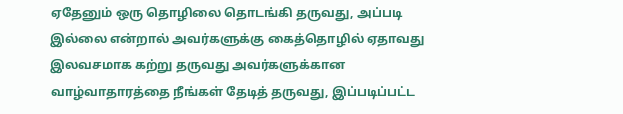ஏதேனும் ஒரு தொழிலை தொடங்கி தருவது, அப்படி இல்லை என்றால் அவர்களுக்கு கைத்தொழில் ஏதாவது இலவசமாக கற்று தருவது அவர்களுக்கான வாழ்வாதாரத்தை நீங்கள் தேடித் தருவது, இப்படிப்பட்ட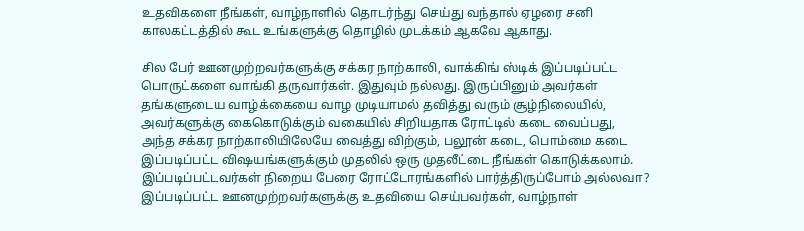உதவிகளை நீங்கள், வாழ்நாளில் தொடர்ந்து செய்து வந்தால் ஏழரை சனி காலகட்டத்தில் கூட உங்களுக்கு தொழில் முடக்கம் ஆகவே ஆகாது.

சில பேர் ஊனமுற்றவர்களுக்கு சக்கர நாற்காலி, வாக்கிங் ஸ்டிக் இப்படிப்பட்ட பொருட்களை வாங்கி தருவார்கள். இதுவும் நல்லது. இருப்பினும் அவர்கள் தங்களுடைய வாழ்க்கையை வாழ முடியாமல் தவித்து வரும் சூழ்நிலையில், அவர்களுக்கு கைகொடுக்கும் வகையில் சிறியதாக ரோட்டில் கடை வைப்பது, அந்த சக்கர நாற்காலியிலேயே வைத்து விற்கும், பலூன் கடை, பொம்மை கடை இப்படிப்பட்ட விஷயங்களுக்கும் முதலில் ஒரு முதலீட்டை நீங்கள் கொடுக்கலாம். இப்படிப்பட்டவர்கள் நிறைய பேரை ரோட்டோரங்களில் பார்த்திருப்போம் அல்லவா? இப்படிப்பட்ட ஊனமுற்றவர்களுக்கு உதவியை செய்பவர்கள், வாழ்நாள்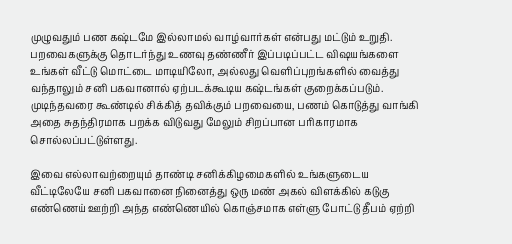முழுவதும் பண கஷ்டமே இல்லாமல் வாழ்வார்கள் என்பது மட்டும் உறுதி.
பறவைகளுக்கு தொடர்ந்து உணவு தண்ணீர் இப்படிப்பட்ட விஷயங்களை உங்கள் வீட்டு மொட்டை மாடியிலோ, அல்லது வெளிப்புறங்களில் வைத்து வந்தாலும் சனி பகவானால் ஏற்படக்கூடிய கஷ்டங்கள் குறைக்கப்படும். முடிந்தவரை கூண்டில் சிக்கித் தவிக்கும் பறவையை, பணம் கொடுத்து வாங்கி அதை சுதந்திரமாக பறக்க விடுவது மேலும் சிறப்பான பரிகாரமாக சொல்லப்பட்டுள்ளது.

இவை எல்லாவற்றையும் தாண்டி சனிக்கிழமைகளில் உங்களுடைய வீட்டிலேயே சனி பகவானை நினைத்து ஒரு மண் அகல் விளக்கில் கடுகு எண்ணெய் ஊற்றி அந்த எண்ணெயில் கொஞ்சமாக எள்ளு போட்டு தீபம் ஏற்றி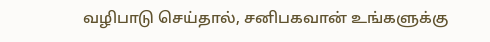வழிபாடு செய்தால், சனிபகவான் உங்களுக்கு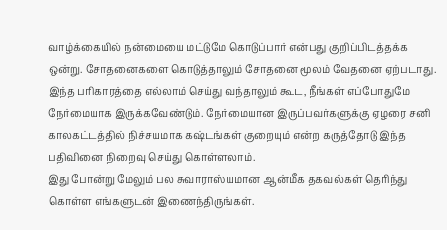வாழ்க்கையில் நன்மையை மட்டுமே கொடுப்பார் என்பது குறிப்பிடத்தக்க ஒன்று. சோதனைகளை கொடுத்தாலும் சோதனை மூலம் வேதனை ஏற்படாது. இந்த பரிகாரத்தை எல்லாம் செய்து வந்தாலும் கூட, நீங்கள் எப்போதுமே நேர்மையாக இருக்கவேண்டும். நேர்மையான இருப்பவர்களுக்கு ஏழரை சனி காலகட்டத்தில் நிச்சயமாக கஷ்டங்கள் குறையும் என்ற கருத்தோடு இந்த பதிவினை நிறைவு செய்து கொள்ளலாம்.
இது போன்று மேலும் பல சுவாராஸ்யமான ஆன்மீக தகவல்கள் தெரிந்து கொள்ள எங்களுடன் இணைந்திருங்கள்.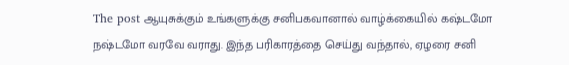The post ஆயுசுக்கும் உங்களுக்கு சனிபகவானால் வாழ்க்கையில் கஷ்டமோ நஷ்டமோ வரவே வராது. இந்த பரிகாரத்தை செய்து வந்தால், ஏழரை சனி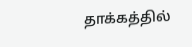தாக்கத்தில்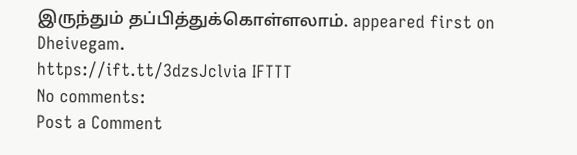இருந்தும் தப்பித்துக்கொள்ளலாம். appeared first on Dheivegam.
https://ift.tt/3dzsJclvia IFTTT
No comments:
Post a Comment